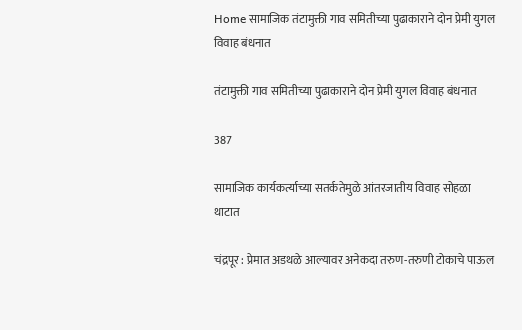Home सामाजिक तंटामुक्ती गाव समितीच्या पुढाकाराने दोन प्रेमी युगल विवाह बंधनात

तंटामुक्ती गाव समितीच्या पुढाकाराने दोन प्रेमी युगल विवाह बंधनात

387

सामाजिक कार्यकर्त्याच्या सतर्कतेमुळे आंतरजातीय विवाह सोहळा थाटात

चंद्रपूर : प्रेमात अडथळे आल्यावर अनेकदा तरुण-तरुणी टोकाचे पाऊल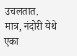उचलतात. मात्र, नंदोरी येथे एका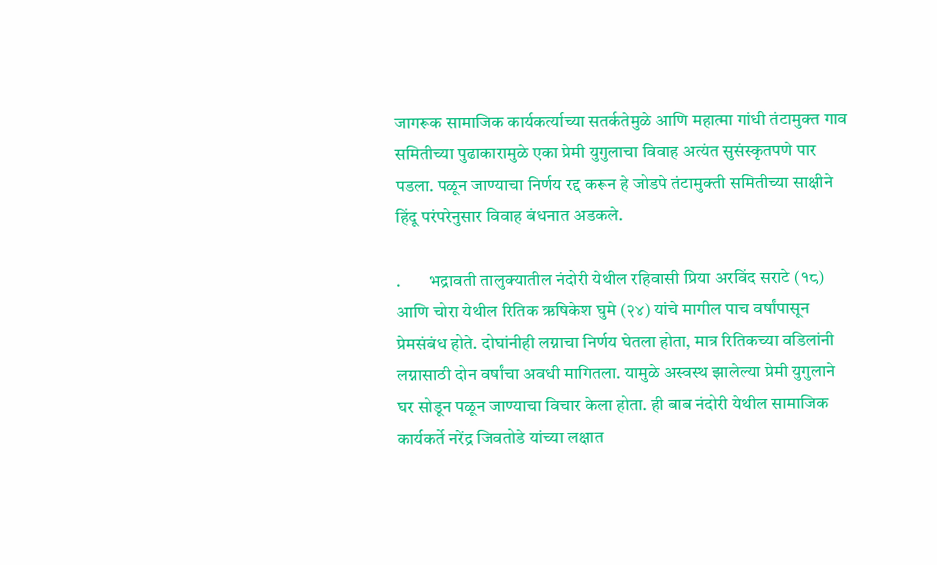जागरूक सामाजिक कार्यकर्त्याच्या सतर्कतेमुळे आणि महात्मा गांधी तंटामुक्त गाव समितीच्या पुढाकारामुळे एका प्रेमी युगुलाचा विवाह अत्यंत सुसंस्कृतपणे पार पडला. पळून जाण्याचा निर्णय रद्द करून हे जोडपे तंटामुक्ती समितीच्या साक्षीने हिंदू परंपरेनुसार विवाह बंधनात अडकले.

.        भद्रावती तालुक्यातील नंदोरी येथील रहिवासी प्रिया अरविंद सराटे (१८) आणि चोरा येथील रितिक ऋषिकेश घुमे (२४) यांचे मागील पाच वर्षांपासून प्रेमसंबंध होते. दोघांनीही लग्नाचा निर्णय घेतला होता, मात्र रितिकच्या वडिलांनी लग्नासाठी दोन वर्षांचा अवधी मागितला. यामुळे अस्वस्थ झालेल्या प्रेमी युगुलाने घर सोडून पळून जाण्याचा विचार केला होता. ही बाब नंदोरी येथील सामाजिक कार्यकर्ते नरेंद्र जिवतोडे यांच्या लक्षात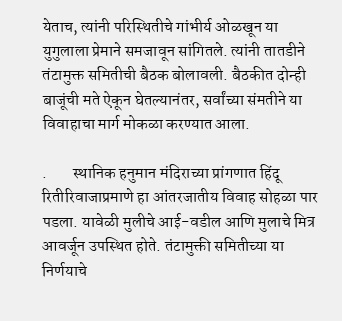येताच, त्यांनी परिस्थितीचे गांभीर्य ओळखून या युगुलाला प्रेमाने समजावून सांगितले. त्यांनी तातडीने तंटामुक्त समितीची बैठक बोलावली. बैठकीत दोन्ही बाजूंची मते ऐकून घेतल्यानंतर, सर्वांच्या संमतीने या विवाहाचा मार्ग मोकळा करण्यात आला.

.        स्थानिक हनुमान मंदिराच्या प्रांगणात हिंदू रितीरिवाजाप्रमाणे हा आंतरजातीय विवाह सोहळा पार पडला. यावेळी मुलीचे आई-वडील आणि मुलाचे मित्र आवर्जून उपस्थित होते. तंटामुक्ती समितीच्या या निर्णयाचे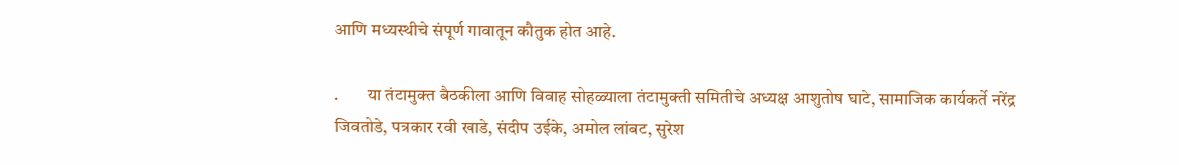आणि मध्यस्थीचे संपूर्ण गावातून कौतुक होत आहे.

.        या तंटामुक्त बैठकीला आणि विवाह सोहळ्याला तंटामुक्ती समितीचे अध्यक्ष आशुतोष घाटे, सामाजिक कार्यकर्ते नरेंद्र जिवतोडे, पत्रकार रवी खाडे, संदीप उईके, अमोल लांबट, सुरेश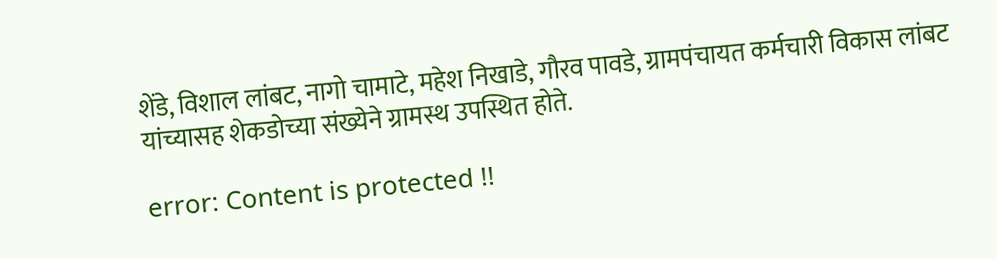शेंडे, विशाल लांबट, नागो चामाटे, महेश निखाडे, गौरव पावडे, ग्रामपंचायत कर्मचारी विकास लांबट यांच्यासह शेकडोच्या संख्येने ग्रामस्थ उपस्थित होते.

error: Content is protected !!